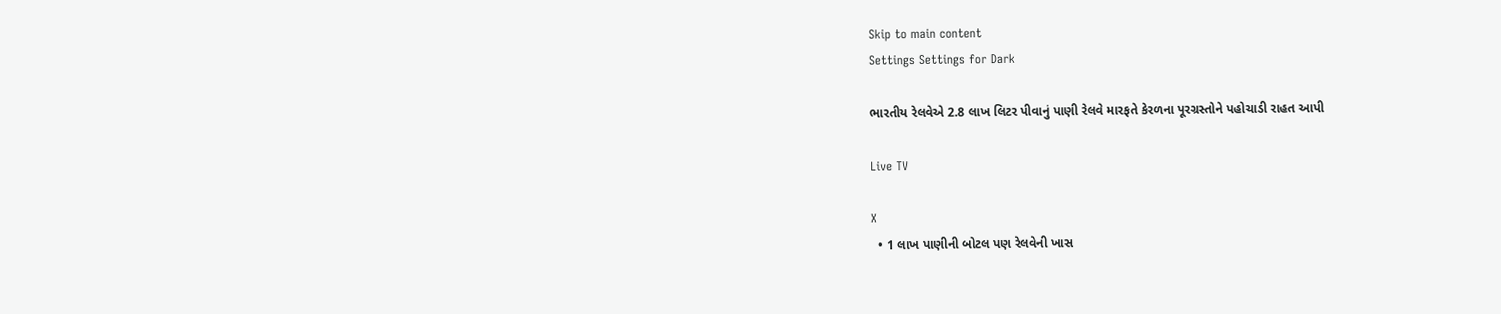Skip to main content
Settings Settings for Dark

ભારતીય રેલવેએ 2.8 લાખ લિટર પીવાનું પાણી રેલવે મારફતે કેરળના પૂરગ્રસ્તોને પહોચાડી રાહત આપી

Live TV

X
  • 1 લાખ પાણીની બોટલ પણ રેલવેની ખાસ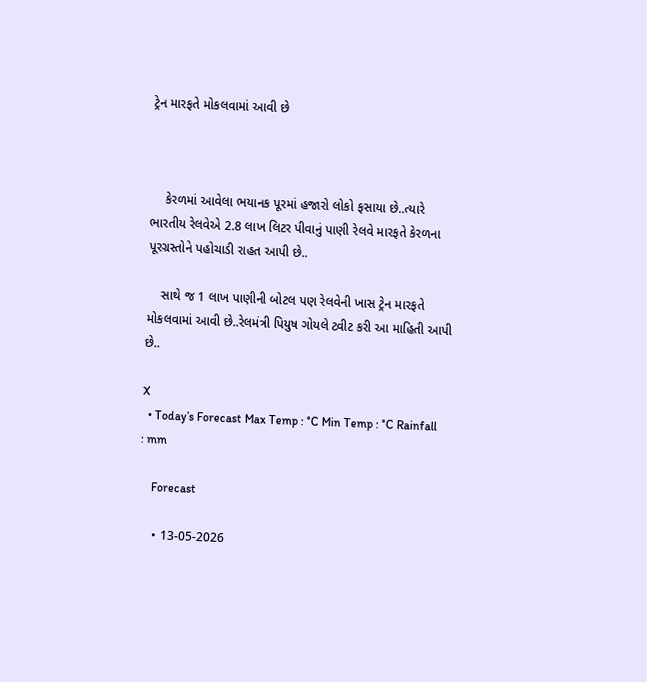ટ્રેન મારફતે મોકલવામાં આવી છે



    કેરળમાં આવેલા ભયાનક પૂરમાં હજારો લોકો ફસાયા છે..ત્યારે ભારતીય રેલવેએ 2.8 લાખ લિટર પીવાનું પાણી રેલવે મારફતે કેરળના પૂરગ્રસ્તોને પહોચાડી રાહત આપી છે..

    સાથે જ 1 લાખ પાણીની બોટલ પણ રેલવેની ખાસ ટ્રેન મારફતે મોકલવામાં આવી છે..રેલમંત્રી પિયુષ ગોયલે ટ્વીટ કરી આ માહિતી આપી છે..

X
  • Today’s Forecast Max Temp : °C Min Temp : °C Rainfall : mm

    Forecast

    • 13-05-2026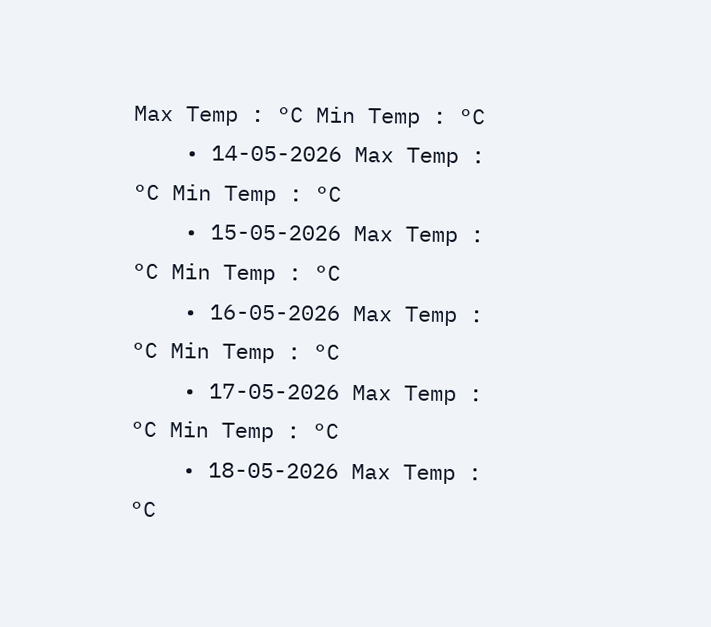Max Temp : °C Min Temp : °C
    • 14-05-2026 Max Temp : °C Min Temp : °C
    • 15-05-2026 Max Temp : °C Min Temp : °C
    • 16-05-2026 Max Temp : °C Min Temp : °C
    • 17-05-2026 Max Temp : °C Min Temp : °C
    • 18-05-2026 Max Temp : °C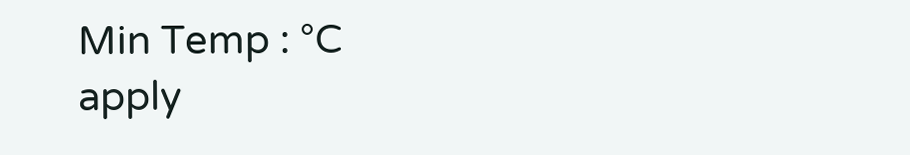Min Temp : °C
apply